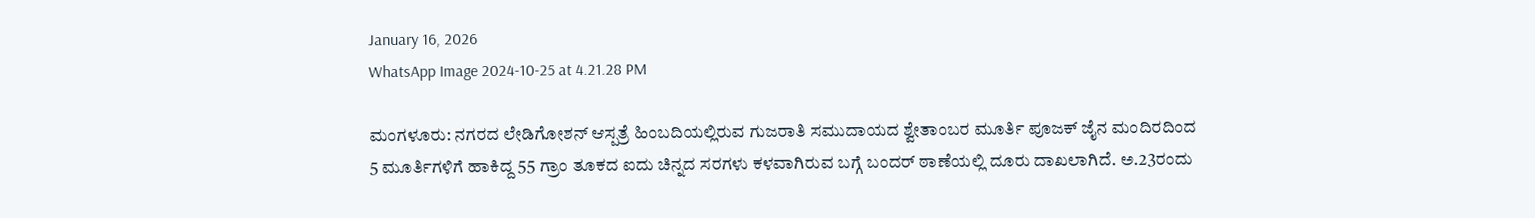January 16, 2026
WhatsApp Image 2024-10-25 at 4.21.28 PM

ಮಂಗಳೂರು: ನಗರದ ಲೇಡಿಗೋಶನ್ ಆಸ್ಪತ್ರೆ ಹಿಂಬದಿಯಲ್ಲಿರುವ ಗುಜರಾತಿ ಸಮುದಾಯದ ಶ್ವೇತಾಂಬರ ಮೂರ್ತಿ ಪೂಜಕ್ ಜೈನ ಮಂದಿರದಿಂದ 5 ಮೂರ್ತಿಗಳಿಗೆ ಹಾಕಿದ್ದ 55 ಗ್ರಾಂ ತೂಕದ ಐದು ಚಿನ್ನದ ಸರಗಳು ಕಳವಾಗಿರುವ ಬಗ್ಗೆ ಬಂದರ್ ಠಾಣೆಯಲ್ಲಿ ದೂರು ದಾಖಲಾಗಿದೆ. ಅ.23ರಂದು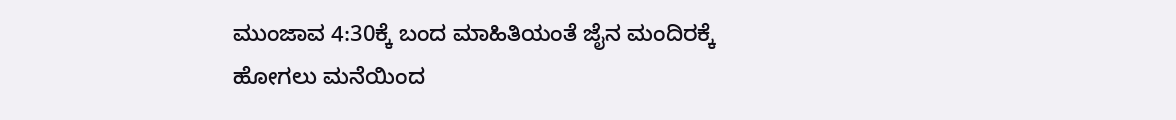ಮುಂಜಾವ 4:30ಕ್ಕೆ ಬಂದ ಮಾಹಿತಿಯಂತೆ ಜೈನ ಮಂದಿರಕ್ಕೆ ಹೋಗಲು ಮನೆಯಿಂದ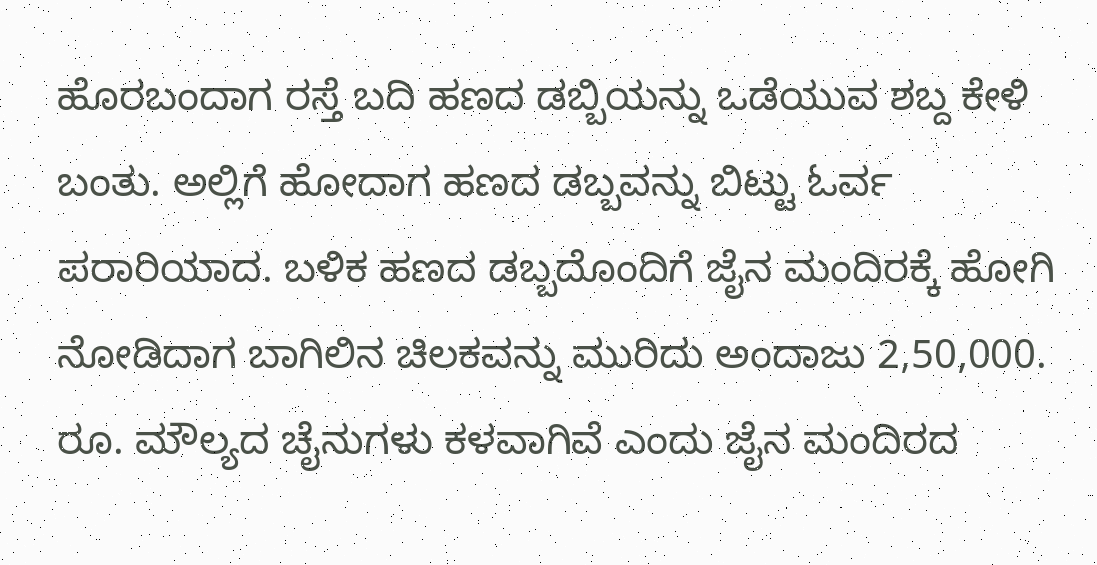ಹೊರಬಂದಾಗ ರಸ್ತೆ ಬದಿ ಹಣದ ಡಬ್ಬಿಯನ್ನು ಒಡೆಯುವ ಶಬ್ದ ಕೇಳಿ ಬಂತು. ಅಲ್ಲಿಗೆ ಹೋದಾಗ ಹಣದ ಡಬ್ಬವನ್ನು ಬಿಟ್ಟು ಓರ್ವ ಪರಾರಿಯಾದ. ಬಳಿಕ ಹಣದ ಡಬ್ಬದೊಂದಿಗೆ ಜೈನ ಮಂದಿರಕ್ಕೆ ಹೋಗಿ ನೋಡಿದಾಗ ಬಾಗಿಲಿನ ಚಿಲಕವನ್ನು ಮುರಿದು ಅಂದಾಜು 2,50,000. ರೂ. ಮೌಲ್ಯದ ಚೈನುಗಳು ಕಳವಾಗಿವೆ ಎಂದು ಜೈನ ಮಂದಿರದ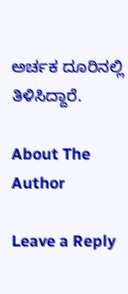ಅರ್ಚಕ ದೂರಿನಲ್ಲಿ ತಿಳಿಸಿದ್ದಾರೆ.

About The Author

Leave a Reply